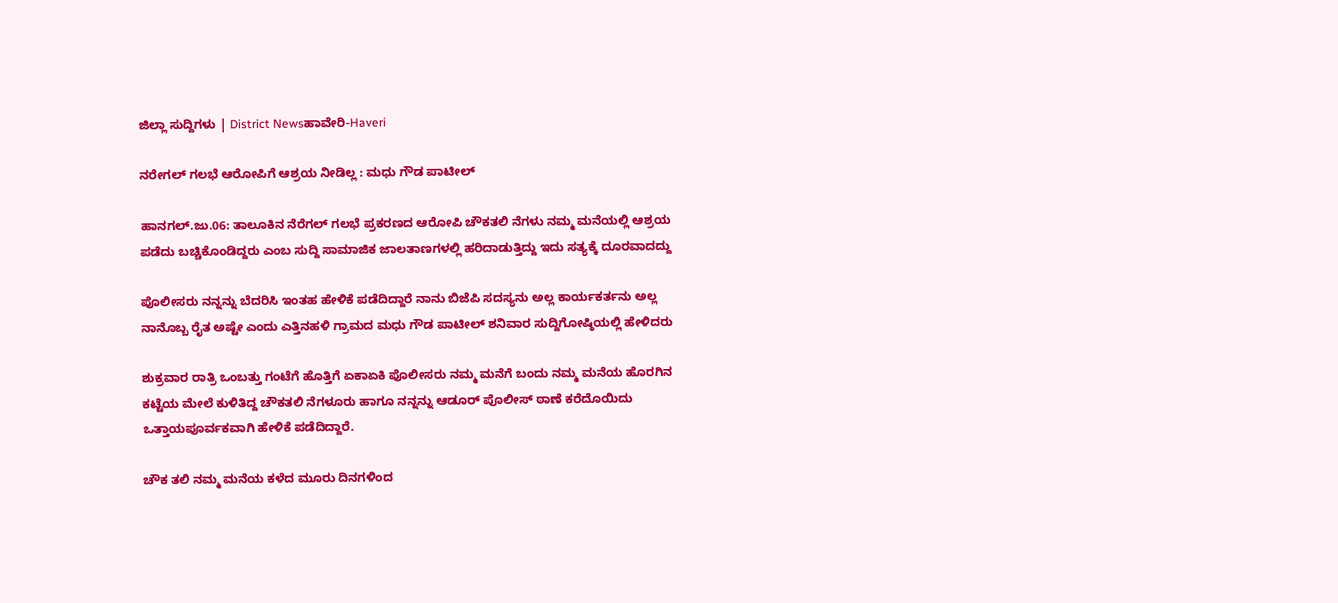ಜಿಲ್ಲಾ ಸುದ್ದಿಗಳು | District Newsಹಾವೇರಿ-Haveri

ನರೇಗಲ್ ಗಲಭೆ ಆರೋಪಿಗೆ ಆಶ್ರಯ ನೀಡಿಲ್ಲ : ಮಧು ಗೌಡ ಪಾಟೀಲ್

ಹಾನಗಲ್.ಜು.06: ತಾಲೂಕಿನ ನೆರೆಗಲ್ ಗಲಭೆ ಪ್ರಕರಣದ ಆರೋಪಿ ಚೌಕತಲಿ ನೆಗಳು ನಮ್ಮ ಮನೆಯಲ್ಲಿ ಆಶ್ರಯ ಪಡೆದು ಬಚ್ಚಿಕೊಂಡಿದ್ದರು ಎಂಬ ಸುದ್ದಿ ಸಾಮಾಜಿಕ ಜಾಲತಾಣಗಳಲ್ಲಿ ಹರಿದಾಡುತ್ತಿದ್ದು ಇದು ಸತ್ಯಕ್ಕೆ ದೂರವಾದದ್ದು

ಪೊಲೀಸರು ನನ್ನನ್ನು ಬೆದರಿಸಿ ಇಂತಹ ಹೇಳಿಕೆ ಪಡೆದಿದ್ದಾರೆ ನಾನು ಬಿಜೆಪಿ ಸದಸ್ಯನು ಅಲ್ಲ ಕಾರ್ಯಕರ್ತನು ಅಲ್ಲ ನಾನೊಬ್ಬ ರೈತ ಅಷ್ಟೇ ಎಂದು ಎತ್ತಿನಹಳಿ ಗ್ರಾಮದ ಮಧು ಗೌಡ ಪಾಟೀಲ್ ಶನಿವಾರ ಸುದ್ದಿಗೋಷ್ಠಿಯಲ್ಲಿ ಹೇಳಿದರು

ಶುಕ್ರವಾರ ರಾತ್ರಿ ಒಂಬತ್ತು ಗಂಟೆಗೆ ಹೊತ್ತಿಗೆ ಏಕಾಏಕಿ ಪೊಲೀಸರು ನಮ್ಮ ಮನೆಗೆ ಬಂದು ನಮ್ಮ ಮನೆಯ ಹೊರಗಿನ ಕಟ್ಟೆಯ ಮೇಲೆ ಕುಳಿತಿದ್ದ ಚೌಕತಲಿ ನೆಗಳೂರು ಹಾಗೂ ನನ್ನನ್ನು ಆಡೂರ್ ಪೊಲೀಸ್ ಠಾಣೆ ಕರೆದೊಯಿದು ಒತ್ತಾಯಪೂರ್ವಕವಾಗಿ ಹೇಳಿಕೆ ಪಡೆದಿದ್ದಾರೆ.

ಚೌಕ ತಲಿ ನಮ್ಮ ಮನೆಯ ಕಳೆದ ಮೂರು ದಿನಗಳಿಂದ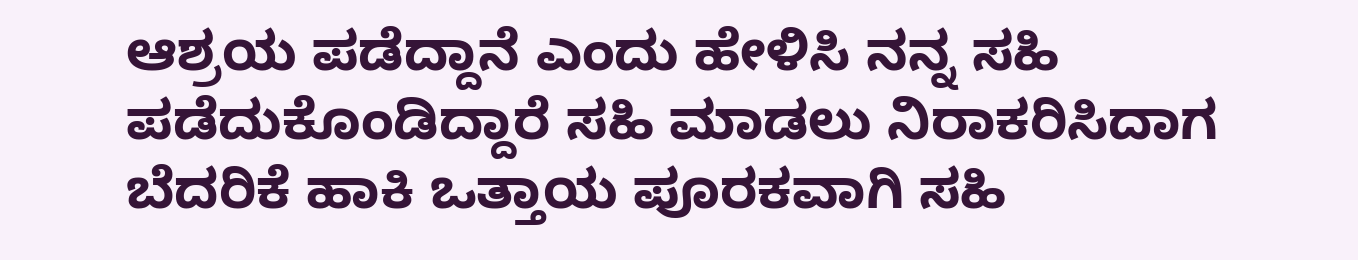ಆಶ್ರಯ ಪಡೆದ್ದಾನೆ ಎಂದು ಹೇಳಿಸಿ ನನ್ನ ಸಹಿ ಪಡೆದುಕೊಂಡಿದ್ದಾರೆ ಸಹಿ ಮಾಡಲು ನಿರಾಕರಿಸಿದಾಗ ಬೆದರಿಕೆ ಹಾಕಿ ಒತ್ತಾಯ ಪೂರಕವಾಗಿ ಸಹಿ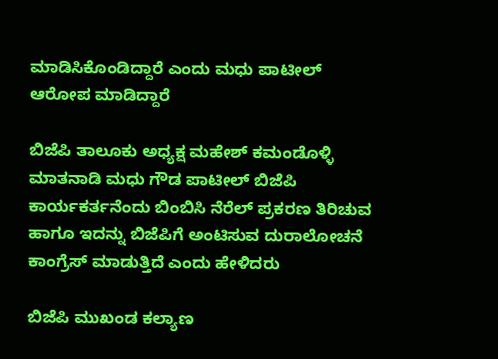ಮಾಡಿಸಿಕೊಂಡಿದ್ದಾರೆ ಎಂದು ಮಧು ಪಾಟೀಲ್ ಆರೋಪ ಮಾಡಿದ್ದಾರೆ

ಬಿಜೆಪಿ ತಾಲೂಕು ಅಧ್ಯಕ್ಷ ಮಹೇಶ್ ಕಮಂಡೊಳ್ಳಿ ಮಾತನಾಡಿ ಮಧು ಗೌಡ ಪಾಟೀಲ್ ಬಿಜೆಪಿ ಕಾರ್ಯಕರ್ತನೆಂದು ಬಿಂಬಿಸಿ ನೆರೆಲ್ ಪ್ರಕರಣ ತಿರಿಚುವ ಹಾಗೂ ಇದನ್ನು ಬಿಜೆಪಿಗೆ ಅಂಟಿಸುವ ದುರಾಲೋಚನೆ ಕಾಂಗ್ರೆಸ್ ಮಾಡುತ್ತಿದೆ ಎಂದು ಹೇಳಿದರು

ಬಿಜೆಪಿ ಮುಖಂಡ ಕಲ್ಯಾಣ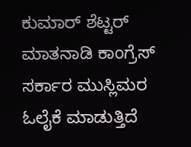ಕುಮಾರ್ ಶೆಟ್ಟರ್ ಮಾತನಾಡಿ ಕಾಂಗ್ರೆಸ್ ಸರ್ಕಾರ ಮುಸ್ಲಿಮರ ಓಲೈಕೆ ಮಾಡುತ್ತಿದೆ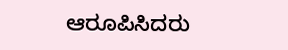ಆರೂಪಿಸಿದರು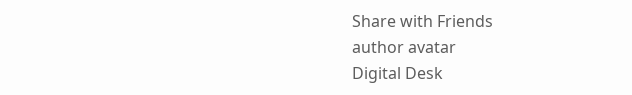Share with Friends
author avatar
Digital Desk